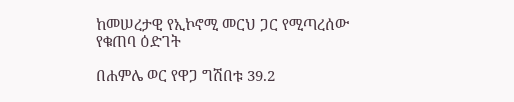ከመሠረታዊ የኢኮኖሚ መርህ ጋር የሚጣረሰው የቁጠባ ዕድገት

በሐምሌ ወር የዋጋ ግሽበቱ 39.2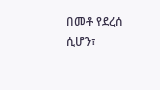በመቶ የደረሰ ሲሆን፣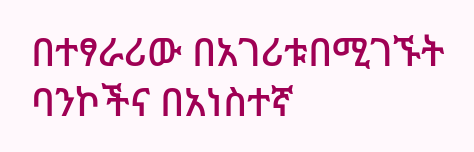በተፃራሪው በአገሪቱበሚገኙት ባንኮችና በአነስተኛ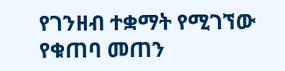የገንዘብ ተቋማት የሚገኘው የቁጠባ መጠን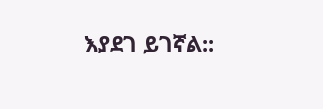እያደገ ይገኛል::